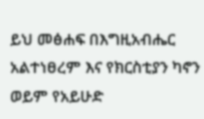ይህ መፅሐፍ በእግዚአብሔር አልተነፀረም እና የክርስቲያን ካኖን ወይም የአይሁድ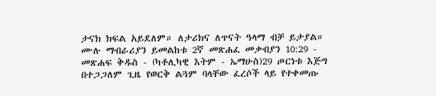ታናክ ክፍል አይደለም። ለታሪክና ለጥናት ዓላማ ብቻ ይታያል። ሙሉ ማብራሪያን ይመልከቱ 2ኛ መጽሐፈ መቃብያን 10:29 - መጽሐፍ ቅዱስ - (ካቶሊካዊ እትም - ኤማሁስ)29 ጦርነቱ እጅግ በተጋጋለም ጊዜ የወርቅ ልጓም ባላቸው ፈረሶች ላይ የተቀመጡ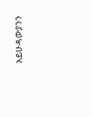አይሁዳውያንን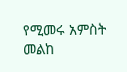የሚመሩ አምስት መልከ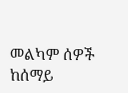መልካም ሰዎች ከሰማይ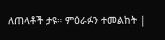ለጠላቶች ታዩ። ምዕራፉን ተመልከት |